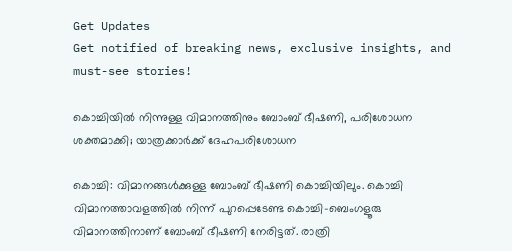Get Updates
Get notified of breaking news, exclusive insights, and must-see stories!

കൊച്ചിയില്‍ നിന്നുള്ള വിമാനത്തിനും ബോംബ് ഭീഷണി, പരിശോധന ശക്തമാക്കി; യാത്രക്കാര്‍ക്ക് ദേഹപരിശോധന

കൊച്ചി: വിമാനങ്ങള്‍ക്കുള്ള ബോംബ് ഭീഷണി കൊച്ചിയിലും. കൊച്ചി വിമാനത്താവളത്തില്‍ നിന്ന് പുറപ്പെടേണ്ട കൊച്ചി-ബെംഗളൂരു വിമാനത്തിനാണ് ബോംബ് ഭീഷണി നേരിട്ടത്. രാത്രി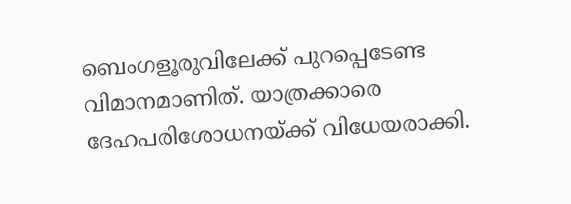ബെംഗളൂരുവിലേക്ക് പുറപ്പെടേണ്ട വിമാനമാണിത്. യാത്രക്കാരെ ദേഹപരിശോധനയ്ക്ക് വിധേയരാക്കി.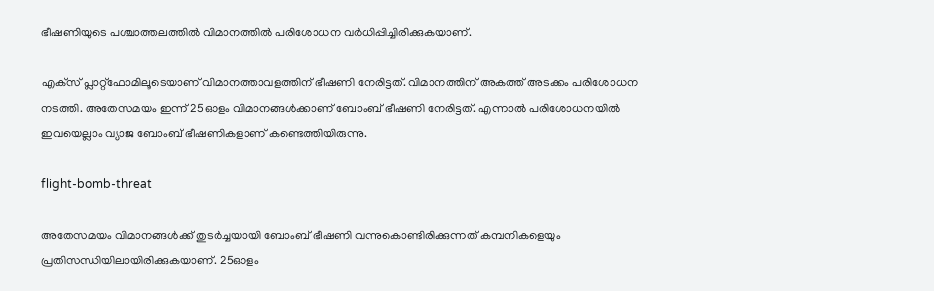ഭീഷണിയുടെ പശ്ചാത്തലത്തില്‍ വിമാനത്തില്‍ പരിശോധന വര്‍ധിപ്പിച്ചിരിക്കുകയാണ്.

എക്‌സ് പ്ലാറ്റ്‌ഫോമിലൂടെയാണ് വിമാനത്താവളത്തിന് ഭീഷണി നേരിട്ടത്. വിമാനത്തിന് അകത്ത് അടക്കം പരിശോധന നടത്തി. അതേസമയം ഇന്ന് 25ഓളം വിമാനങ്ങള്‍ക്കാണ് ബോംബ് ഭീഷണി നേരിട്ടത്. എന്നാല്‍ പരിശോധനയില്‍ ഇവയെല്ലാം വ്യാജ ബോംബ് ഭീഷണികളാണ് കണ്ടെത്തിയിരുന്നു.

flight-bomb-threat

അതേസമയം വിമാനങ്ങള്‍ക്ക് തുടര്‍ച്ചയായി ബോംബ് ഭീഷണി വന്നുകൊണ്ടിരിക്കുന്നത് കമ്പനികളെയും പ്രതിസന്ധിയിലായിരിക്കുകയാണ്. 25ഓളം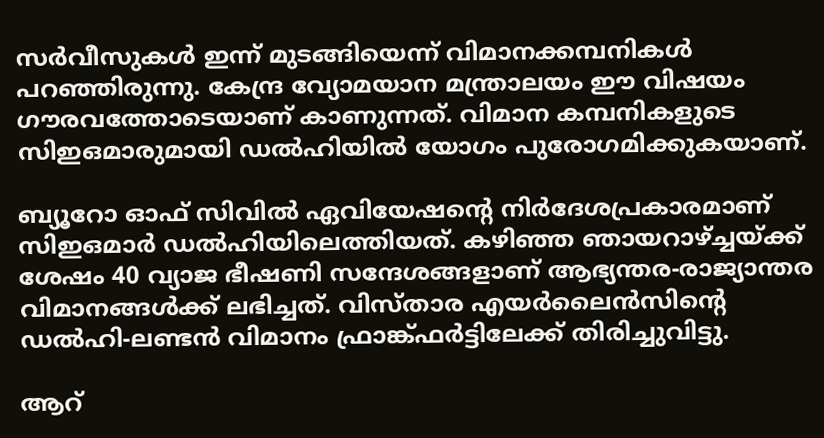സര്‍വീസുകള്‍ ഇന്ന് മുടങ്ങിയെന്ന് വിമാനക്കമ്പനികള്‍ പറഞ്ഞിരുന്നു. കേന്ദ്ര വ്യോമയാന മന്ത്രാലയം ഈ വിഷയം ഗൗരവത്തോടെയാണ് കാണുന്നത്. വിമാന കമ്പനികളുടെ സിഇഒമാരുമായി ഡല്‍ഹിയില്‍ യോഗം പുരോഗമിക്കുകയാണ്.

ബ്യൂറോ ഓഫ് സിവില്‍ ഏവിയേഷന്റെ നിര്‍ദേശപ്രകാരമാണ് സിഇഒമാര്‍ ഡല്‍ഹിയിലെത്തിയത്. കഴിഞ്ഞ ഞായറാഴ്ച്ചയ്ക്ക് ശേഷം 40 വ്യാജ ഭീഷണി സന്ദേശങ്ങളാണ് ആഭ്യന്തര-രാജ്യാന്തര വിമാനങ്ങള്‍ക്ക് ലഭിച്ചത്. വിസ്താര എയര്‍ലൈന്‍സിന്റെ ഡല്‍ഹി-ലണ്ടന്‍ വിമാനം ഫ്രാങ്ക്ഫര്‍ട്ടിലേക്ക് തിരിച്ചുവിട്ടു.

ആറ്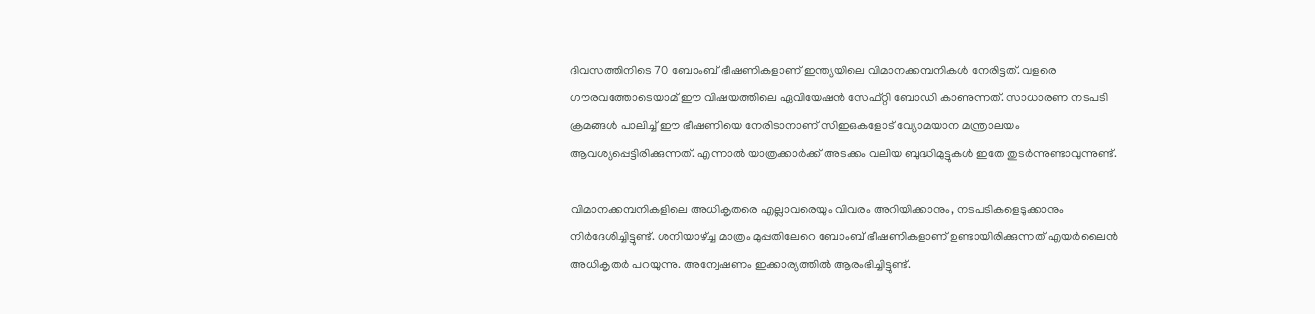ദിവസത്തിനിടെ 70 ബോംബ് ഭീഷണികളാണ് ഇന്ത്യയിലെ വിമാനക്കമ്പനികള്‍ നേരിട്ടത്. വളരെ ഗൗരവത്തോടെയാമ് ഈ വിഷയത്തിലെ ഏവിയേഷന്‍ സേഫ്റ്റി ബോഡി കാണുന്നത്. സാധാരണ നടപടി ക്രമങ്ങള്‍ പാലിച്ച് ഈ ഭീഷണിയെ നേരിടാനാണ് സിഇഒകളോട് വ്യോമയാന മന്ത്രാലയം ആവശ്യപ്പെട്ടിരിക്കുന്നത്. എന്നാല്‍ യാത്രക്കാര്‍ക്ക് അടക്കം വലിയ ബുദ്ധിമുട്ടുകള്‍ ഇതേ തുടര്‍ന്നുണ്ടാവുന്നുണ്ട്.

വിമാനക്കമ്പനികളിലെ അധികൃതരെ എല്ലാവരെയും വിവരം അറിയിക്കാനും, നടപടികളെടുക്കാനും നിര്‍ദേശിച്ചിട്ടുണ്ട്. ശനിയാഴ്ച്ച മാത്രം മുപ്പതിലേറെ ബോംബ് ഭീഷണികളാണ് ഉണ്ടായിരിക്കുന്നത് എയര്‍ലൈന്‍ അധികൃതര്‍ പറയുന്നു. അന്വേഷണം ഇക്കാര്യത്തില്‍ ആരംഭിച്ചിട്ടുണ്ട്.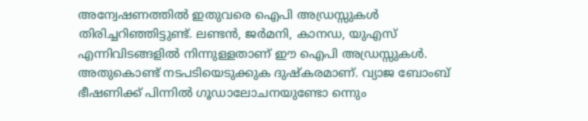അന്വേഷണത്തില്‍ ഇതുവരെ ഐപി അഡ്രസ്സുകള്‍ തിരിച്ചറിഞ്ഞിട്ടുണ്ട്. ലണ്ടന്‍, ജര്‍മനി, കാനഡ, യുഎസ് എന്നിവിടങ്ങളില്‍ നിന്നുള്ളതാണ് ഈ ഐപി അഡ്രസ്സുകള്‍. അതുകൊണ്ട് നടപടിയെടുക്കുക ദുഷ്‌കരമാണ്. വ്യാജ ബോംബ് ഭീഷണിക്ക് പിന്നില്‍ ഗൂഡാലോചനയുണ്ടോ ന്നെും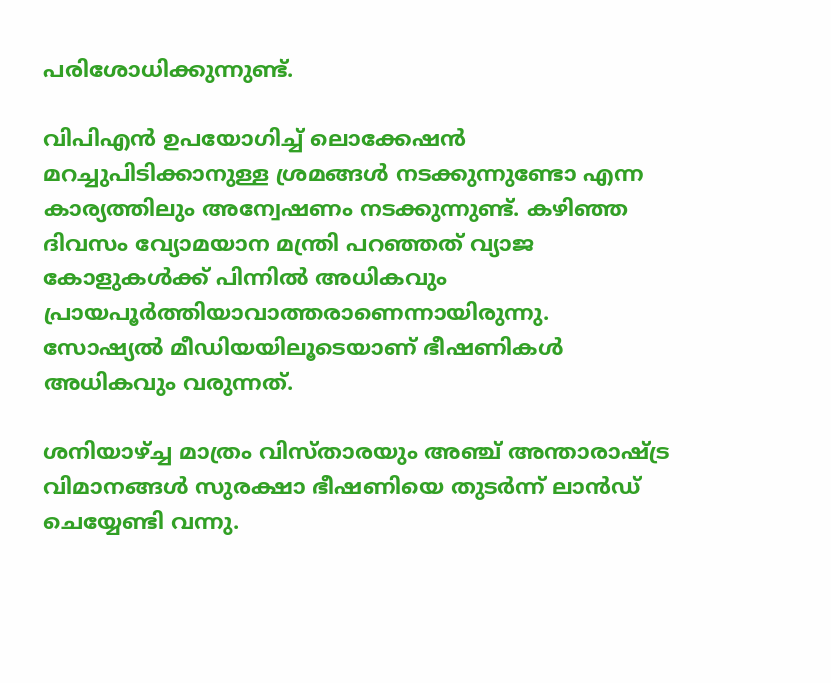പരിശോധിക്കുന്നുണ്ട്.

വിപിഎന്‍ ഉപയോഗിച്ച് ലൊക്കേഷന്‍ മറച്ചുപിടിക്കാനുള്ള ശ്രമങ്ങള്‍ നടക്കുന്നുണ്ടോ എന്ന കാര്യത്തിലും അന്വേഷണം നടക്കുന്നുണ്ട്. കഴിഞ്ഞ ദിവസം വ്യോമയാന മന്ത്രി പറഞ്ഞത് വ്യാജ കോളുകള്‍ക്ക് പിന്നില്‍ അധികവും പ്രായപൂര്‍ത്തിയാവാത്തരാണെന്നായിരുന്നു. സോഷ്യല്‍ മീഡിയയിലൂടെയാണ് ഭീഷണികള്‍ അധികവും വരുന്നത്.

ശനിയാഴ്ച്ച മാത്രം വിസ്താരയും അഞ്ച് അന്താരാഷ്ട്ര വിമാനങ്ങള്‍ സുരക്ഷാ ഭീഷണിയെ തുടര്‍ന്ന് ലാന്‍ഡ് ചെയ്യേണ്ടി വന്നു.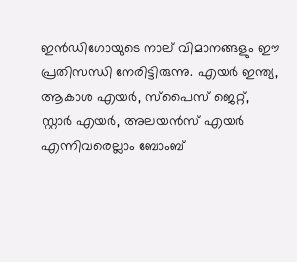ഇന്‍ഡിഗോയുടെ നാല് വിമാനങ്ങളും ഈ പ്രതിസന്ധി നേരിട്ടിരുന്നു. എയര്‍ ഇന്ത്യ, ആകാശ എയര്‍, സ്‌പൈസ് ജെറ്റ്, സ്റ്റാര്‍ എയര്‍, അലയന്‍സ് എയര്‍ എന്നിവരെല്ലാം ബോംബ്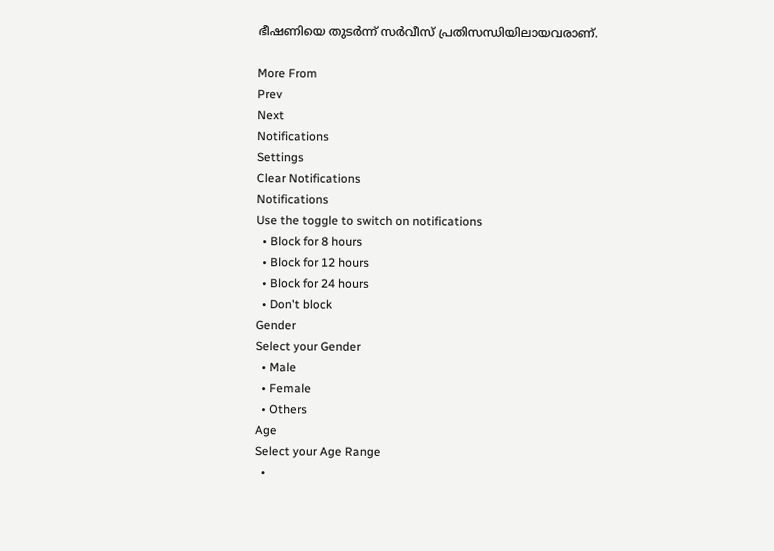ഭീഷണിയെ തുടര്‍ന്ന് സര്‍വീസ് പ്രതിസന്ധിയിലായവരാണ്.

More From
Prev
Next
Notifications
Settings
Clear Notifications
Notifications
Use the toggle to switch on notifications
  • Block for 8 hours
  • Block for 12 hours
  • Block for 24 hours
  • Don't block
Gender
Select your Gender
  • Male
  • Female
  • Others
Age
Select your Age Range
  •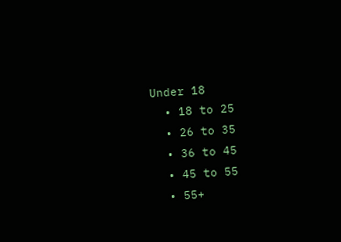Under 18
  • 18 to 25
  • 26 to 35
  • 36 to 45
  • 45 to 55
  • 55+